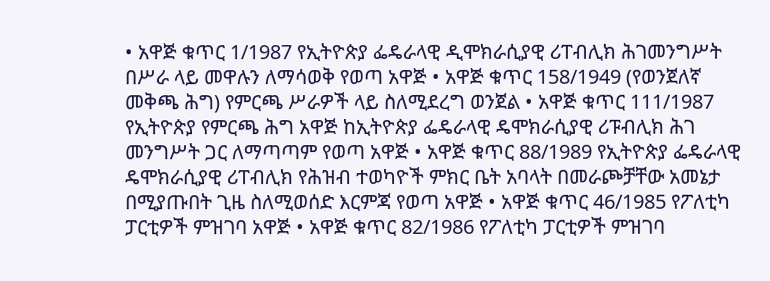• አዋጅ ቁጥር 1/1987 የኢትዮጵያ ፌዴራላዊ ዲሞክራሲያዊ ሪፐብሊክ ሕገመንግሥት በሥራ ላይ መዋሉን ለማሳወቅ የወጣ አዋጅ • አዋጅ ቁጥር 158/1949 (የወንጀለኛ መቅጫ ሕግ) የምርጫ ሥራዎች ላይ ስለሚደረግ ወንጀል • አዋጅ ቁጥር 111/1987 የኢትዮጵያ የምርጫ ሕግ አዋጅ ከኢትዮጵያ ፌዴራላዊ ዴሞክራሲያዊ ሪፑብሊክ ሕገ መንግሥት ጋር ለማጣጣም የወጣ አዋጅ • አዋጅ ቁጥር 88/1989 የኢትዮጵያ ፌዴራላዊ ዴሞክራሲያዊ ሪፐብሊክ የሕዝብ ተወካዮች ምክር ቤት አባላት በመራጮቻቸው አመኔታ በሚያጡበት ጊዜ ስለሚወሰድ እርምጃ የወጣ አዋጅ • አዋጅ ቁጥር 46/1985 የፖለቲካ ፓርቲዎች ምዝገባ አዋጅ • አዋጅ ቁጥር 82/1986 የፖለቲካ ፓርቲዎች ምዝገባ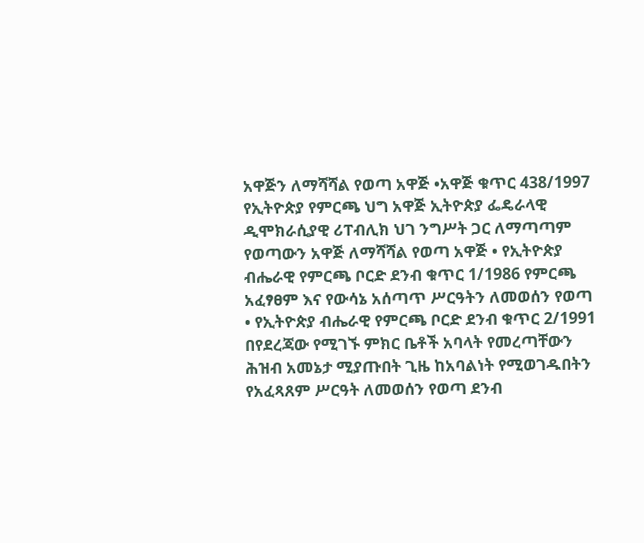አዋጅን ለማሻሻል የወጣ አዋጅ •አዋጅ ቁጥር 438/1997 የኢትዮጵያ የምርጫ ህግ አዋጅ ኢትዮጵያ ፌዴራላዊ ዲሞክራሲያዊ ሪፐብሊክ ህገ ንግሥት ጋር ለማጣጣም የወጣውን አዋጅ ለማሻሻል የወጣ አዋጅ • የኢትዮጵያ ብሔራዊ የምርጫ ቦርድ ደንብ ቁጥር 1/1986 የምርጫ አፈፃፀም እና የውሳኔ አሰጣጥ ሥርዓትን ለመወሰን የወጣ • የኢትዮጵያ ብሔራዊ የምርጫ ቦርድ ደንብ ቁጥር 2/1991 በየደረጃው የሚገኙ ምክር ቤቶች አባላት የመረጣቸውን ሕዝብ አመኔታ ሚያጡበት ጊዜ ከአባልነት የሚወገዱበትን የአፈጻጸም ሥርዓት ለመወሰን የወጣ ደንብ